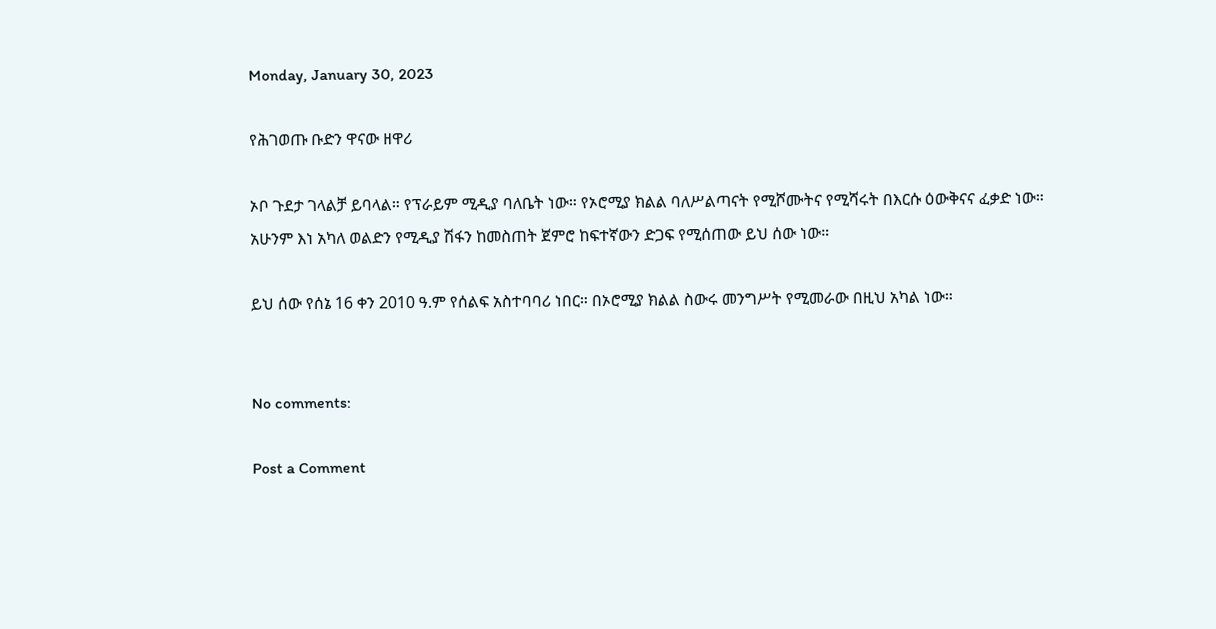Monday, January 30, 2023

የሕገወጡ ቡድን ዋናው ዘዋሪ

ኦቦ ጉደታ ገላልቻ ይባላል። የፕራይም ሚዲያ ባለቤት ነው። የኦሮሚያ ክልል ባለሥልጣናት የሚሾሙትና የሚሻሩት በእርሱ ዕውቅናና ፈቃድ ነው። አሁንም እነ አካለ ወልድን የሚዲያ ሽፋን ከመስጠት ጀምሮ ከፍተኛውን ድጋፍ የሚሰጠው ይህ ሰው ነው።

ይህ ሰው የሰኔ 16 ቀን 2010 ዓ.ም የሰልፍ አስተባባሪ ነበር። በኦሮሚያ ክልል ስውሩ መንግሥት የሚመራው በዚህ አካል ነው።


No comments:

Post a Comment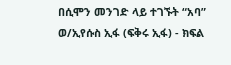በሲሞን መንገድ ላይ ተገኙት “አባ” ወ/ኢየሱስ ኢፋ (ፍቅሩ ኢፋ) - ክፍል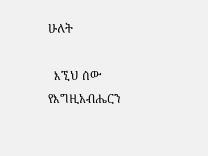ሁለት

  እኚህ ሰው የእግዚአብሔርን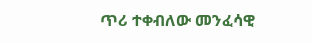ጥሪ ተቀብለው መንፈሳዊ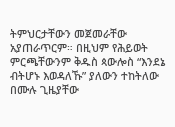ትምህርታቸውን መጀመራቸው አያጠራጥርም። በዚህም የሕይወት ምርጫቸውንም ቅዱስ ጳውሎስ “እንደኔ ብትሆኑ እወዳለኹ” ያለውን ተከትለው በሙሉ ጊዜያቸው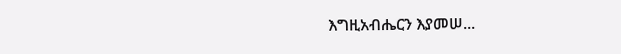እግዚአብሔርን እያመሠ...